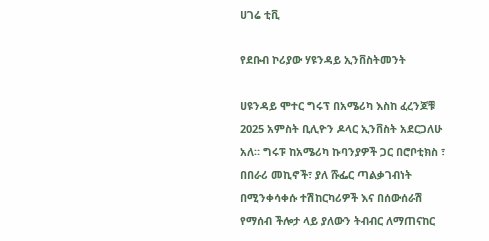ሀገሬ ቲቪ

የደቡብ ኮሪያው ሃዩንዳይ ኢንቨስትመንት

ሀዩንዳይ ሞተር ግሩፕ በአሜሪካ እስከ ፈረንጆቹ 2025 አምስት ቢሊዮን ዶላር ኢንቨስት አደርጋለሁ አለ። ግሩፑ ከአሜሪካ ኩባንያዎች ጋር በሮቦቲክስ ፣ በበራሪ መኪኖች፣ ያለ ሹፌር ጣልቃገብነት በሚንቀሳቀሱ ተሽከርካሪዎች እና በሰውሰራሽ የማሰብ ችሎታ ላይ ያለውን ትብብር ለማጠናከር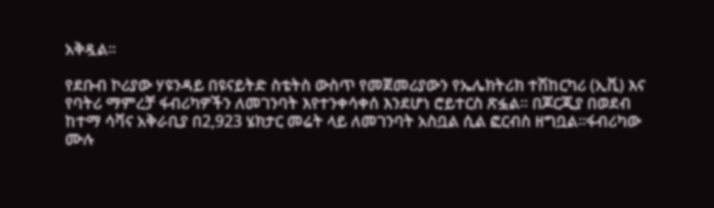አቅዷል።

የደቡብ ኮሪያው ሃዩንዳይ በዩናይትድ ስቴትስ ውስጥ የመጀመሪያውን የኤሌክትሪክ ተሽከርካሪ (ኢቪ) እና የባትሪ ማምረቻ ፋብሪካዎችን ለመገንባት እየተንቀሳቀሰ እንደሆነ ሮይተርስ ጽፏል። በጆርጂያ በወደብ ከተማ ሳቫና አቅራቢያ በ2,923 ሄክታር መሬት ላይ ለመገንባት አስቧል ሲል ፎርብስ ዘግቧል።ፋብሪካው ሙሉ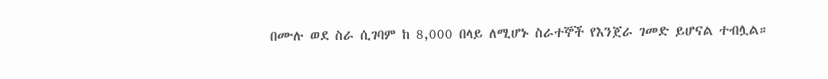በሙሉ ወደ ስራ ሲገባም ከ 8,000 በላይ ለሚሆኑ ስራተኞች የእንጀራ ገመድ ይሆናል ተብሏል።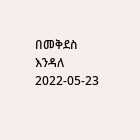በመቅደስ እንዳለ
2022-05-23